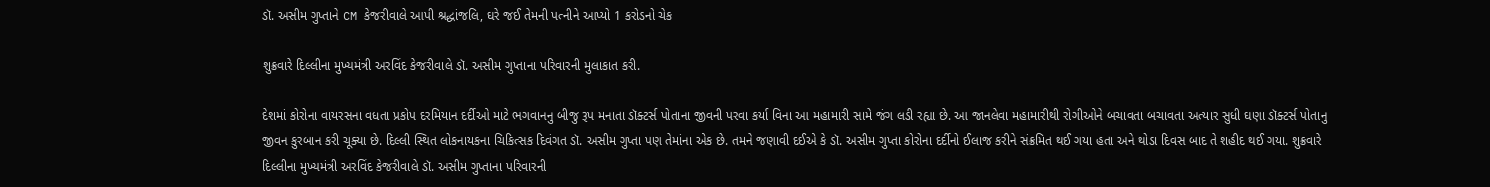ડૉ. અસીમ ગુપ્તાને CM કેજરીવાલે આપી શ્રદ્ધાંજલિ, ઘરે જઈ તેમની પત્નીને આપ્યો 1 કરોડનો ચેક

શુક્રવારે દિલ્લીના મુખ્યમંત્રી અરવિંદ કેજરીવાલે ડૉ. અસીમ ગુપ્તાના પરિવારની મુલાકાત કરી.

દેશમાં કોરોના વાયરસના વધતા પ્રકોપ દરમિયાન દર્દીઓ માટે ભગવાનનુ બીજુ રૂપ મનાતા ડૉક્ટર્સ પોતાના જીવની પરવા કર્યા વિના આ મહામારી સામે જંગ લડી રહ્યા છે. આ જાનલેવા મહામારીથી રોગીઓને બચાવતા બચાવતા અત્યાર સુધી ઘણા ડૉક્ટર્સ પોતાનુ જીવન કુરબાન કરી ચૂક્યા છે. દિલ્લી સ્થિત લોકનાયકના ચિકિત્સક દિવંગત ડૉ. અસીમ ગુપ્તા પણ તેમાંના એક છે. તમને જણાવી દઈએ કે ડૉ. અસીમ ગુપ્તા કોરોના દર્દીનો ઈલાજ કરીને સંક્રમિત થઈ ગયા હતા અને થોડા દિવસ બાદ તે શહીદ થઈ ગયા. શુક્રવારે દિલ્લીના મુખ્યમંત્રી અરવિંદ કેજરીવાલે ડૉ. અસીમ ગુપ્તાના પરિવારની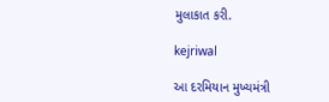મુલાકાત કરી.

kejriwal

આ દરમિયાન મુખ્યમંત્રી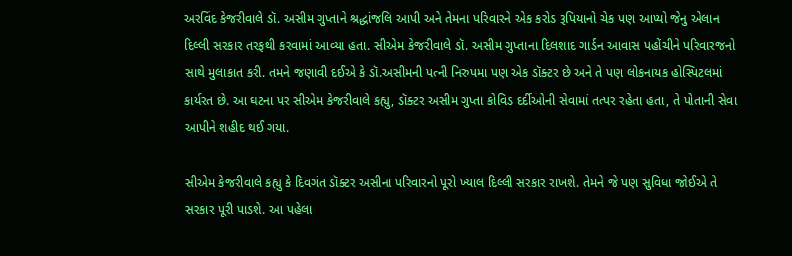અરવિંદ કેજરીવાલે ડૉ. અસીમ ગુપ્તાને શ્રદ્ધાંજલિ આપી અને તેમના પરિવારને એક કરોડ રૂપિયાનો ચેક પણ આપ્યો જેનુ એલાન દિલ્લી સરકાર તરફથી કરવામાં આવ્યા હતા. સીએમ કેજરીવાલે ડૉ. અસીમ ગુપ્તાના દિલશાદ ગાર્ડન આવાસ પહોંચીને પરિવારજનો સાથે મુલાકાત કરી. તમને જણાવી દઈએ કે ડૉ.અસીમની પત્ની નિરુપમા પણ એક ડૉક્ટર છે અને તે પણ લોકનાયક હોસ્પિટલમાં કાર્યરત છે. આ ઘટના પર સીએમ કેજરીવાલે કહ્યુ, ડૉક્ટર અસીમ ગુપ્તા કોવિડ દર્દીઓની સેવામાં તત્પર રહેતા હતા, તે પોતાની સેવા આપીને શહીદ થઈ ગયા.

સીએમ કેજરીવાલે કહ્યુ કે દિવગંત ડૉક્ટર અસીના પરિવારનો પૂરો ખ્યાલ દિલ્લી સરકાર રાખશે. તેમને જે પણ સુવિધા જોઈએ તે સરકાર પૂરી પાડશે. આ પહેલા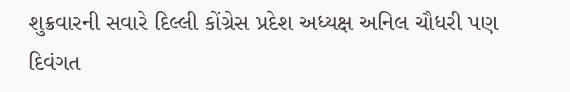શુક્રવારની સવારે દિલ્લી કોંગ્રેસ પ્રદેશ અધ્યક્ષ અનિલ ચૌધરી પણ દિવંગત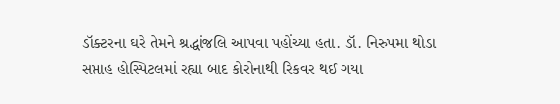ડૉક્ટરના ઘરે તેમને શ્રદ્ધાંજલિ આપવા પહોંચ્યા હતા. ડૉ. નિરુપમા થોડા સપ્તાહ હોસ્પિટલમાં રહ્યા બાદ કોરોનાથી રિકવર થઈ ગયા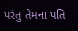પરંતુ તેમના પતિ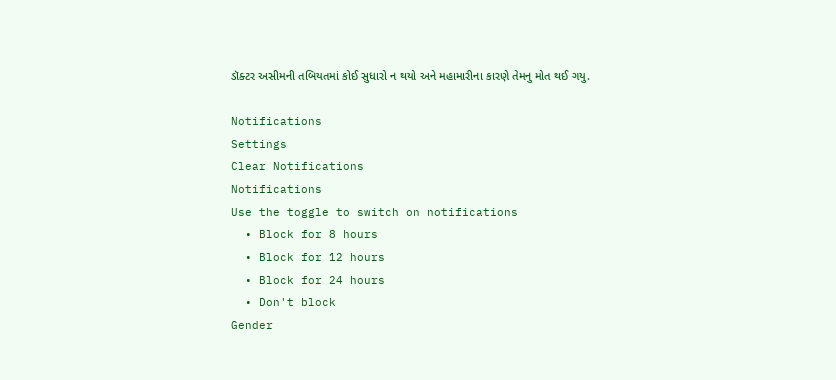ડૉક્ટર અસીમની તબિયતમાં કોઈ સુધારો ન થયો અને મહામારીના કારણે તેમનુ મોત થઈ ગયુ.

Notifications
Settings
Clear Notifications
Notifications
Use the toggle to switch on notifications
  • Block for 8 hours
  • Block for 12 hours
  • Block for 24 hours
  • Don't block
Gender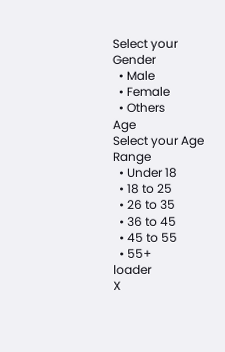Select your Gender
  • Male
  • Female
  • Others
Age
Select your Age Range
  • Under 18
  • 18 to 25
  • 26 to 35
  • 36 to 45
  • 45 to 55
  • 55+
loader
X